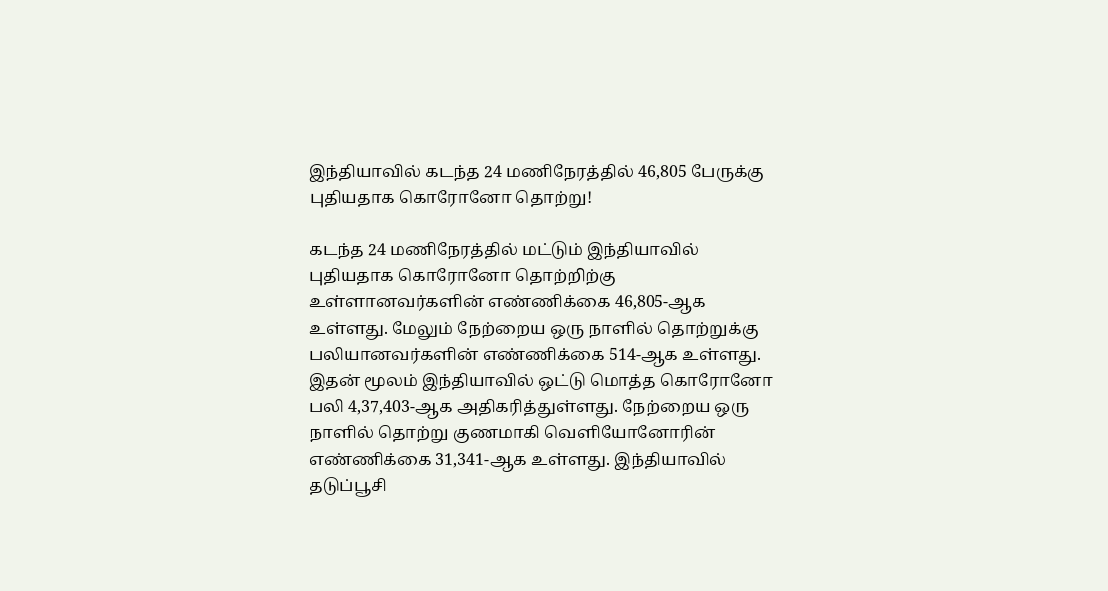இந்தியாவில் கடந்த 24 மணிநேரத்தில் 46,805 பேருக்கு புதியதாக கொரோனோ தொற்று!

கடந்த 24 மணிநேரத்தில் மட்டும் இந்தியாவில் புதியதாக கொரோனோ தொற்றிற்கு உள்ளானவர்களின் எண்ணிக்கை 46,805-ஆக உள்ளது. மேலும் நேற்றைய ஒரு நாளில் தொற்றுக்கு பலியானவர்களின் எண்ணிக்கை 514-ஆக உள்ளது. இதன் மூலம் இந்தியாவில் ஒட்டு மொத்த கொரோனோ பலி 4,37,403-ஆக அதிகரித்துள்ளது. நேற்றைய ஒரு நாளில் தொற்று குணமாகி வெளியோனோரின் எண்ணிக்கை 31,341-ஆக உள்ளது. இந்தியாவில் தடுப்பூசி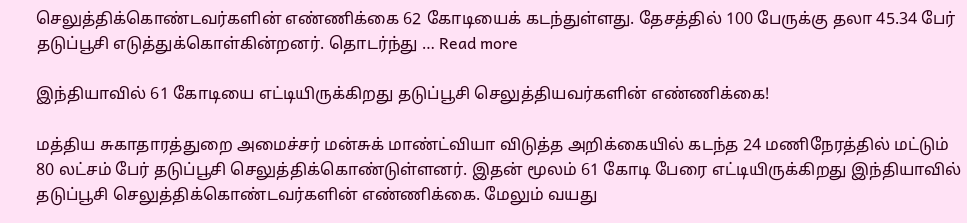செலுத்திக்கொண்டவர்களின் எண்ணிக்கை 62 கோடியைக் கடந்துள்ளது. தேசத்தில் 100 பேருக்கு தலா 45.34 பேர் தடுப்பூசி எடுத்துக்கொள்கின்றனர். தொடர்ந்து … Read more

இந்தியாவில் 61 கோடியை எட்டியிருக்கிறது தடுப்பூசி செலுத்தியவர்களின் எண்ணிக்கை!

மத்திய சுகாதாரத்துறை அமைச்சர் மன்சுக் மாண்ட்வியா விடுத்த அறிக்கையில் கடந்த 24 மணிநேரத்தில் மட்டும் 80 லட்சம் பேர் தடுப்பூசி செலுத்திக்கொண்டுள்ளனர். இதன் மூலம் 61 கோடி பேரை எட்டியிருக்கிறது இந்தியாவில் தடுப்பூசி செலுத்திக்கொண்டவர்களின் எண்ணிக்கை. மேலும் வயது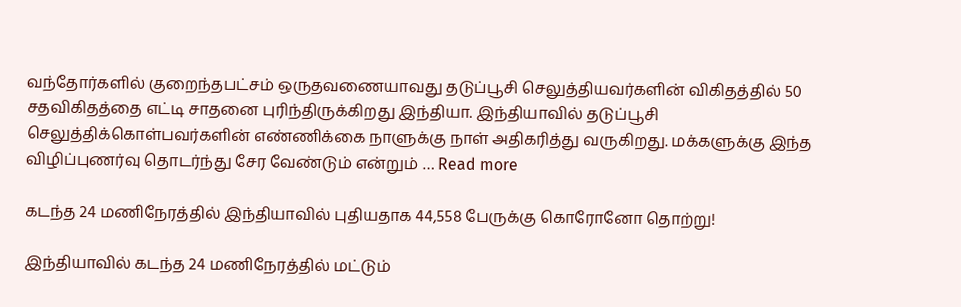வந்தோர்களில் குறைந்தபட்சம் ஒருதவணையாவது தடுப்பூசி செலுத்தியவர்களின் விகிதத்தில் 50 சதவிகிதத்தை எட்டி சாதனை புரிந்திருக்கிறது இந்தியா. இந்தியாவில் தடுப்பூசி செலுத்திக்கொள்பவர்களின் எண்ணிக்கை நாளுக்கு நாள் அதிகரித்து வருகிறது. மக்களுக்கு இந்த விழிப்புணர்வு தொடர்ந்து சேர வேண்டும் என்றும் … Read more

கடந்த 24 மணிநேரத்தில் இந்தியாவில் புதியதாக 44,558 பேருக்கு கொரோனோ தொற்று!

இந்தியாவில் கடந்த 24 மணிநேரத்தில் மட்டும்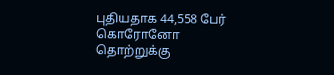புதியதாக 44,558 பேர் கொரோனோ தொற்றுக்கு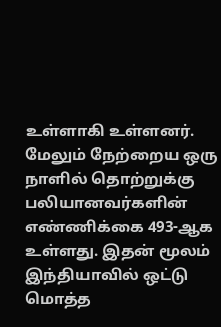உள்ளாகி உள்ளனர். மேலும் நேற்றைய ஒரு நாளில் தொற்றுக்கு பலியானவர்களின் எண்ணிக்கை 493-ஆக உள்ளது. இதன் மூலம் இந்தியாவில் ஒட்டு மொத்த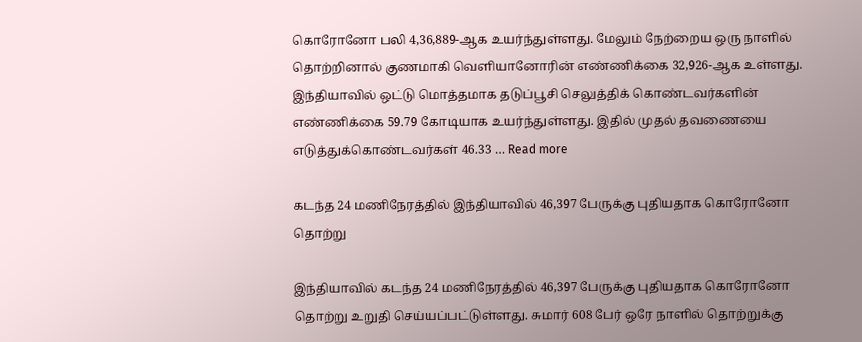கொரோனோ பலி 4,36,889-ஆக உயர்ந்துள்ளது. மேலும் நேற்றைய ஒரு நாளில் தொற்றினால் குணமாகி வெளியானோரின் எண்ணிக்கை 32,926-ஆக உள்ளது. இந்தியாவில் ஒட்டு மொத்தமாக தடுப்பூசி செலுத்திக் கொண்டவர்களின் எண்ணிக்கை 59.79 கோடியாக உயர்ந்துள்ளது. இதில் முதல் தவணையை எடுத்துக்கொண்டவர்கள் 46.33 … Read more

கடந்த 24 மணிநேரத்தில் இந்தியாவில் 46,397 பேருக்கு புதியதாக கொரோனோ தொற்று

இந்தியாவில் கடந்த 24 மணிநேரத்தில் 46,397 பேருக்கு புதியதாக கொரோனோ தொற்று உறுதி செய்யப்பட்டுள்ளது. சுமார் 608 பேர் ஒரே நாளில் தொற்றுக்கு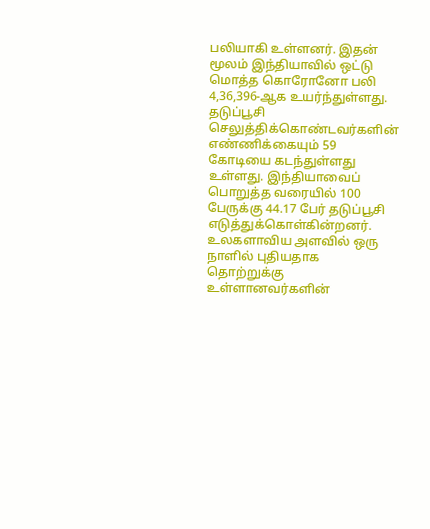பலியாகி உள்ளனர். இதன் மூலம் இந்தியாவில் ஒட்டு மொத்த கொரோனோ பலி 4,36,396-ஆக உயர்ந்துள்ளது. தடுப்பூசி செலுத்திக்கொண்டவர்களின் எண்ணிக்கையும் 59 கோடியை கடந்துள்ளது உள்ளது. இந்தியாவைப் பொறுத்த வரையில் 100 பேருக்கு 44.17 பேர் தடுப்பூசி எடுத்துக்கொள்கின்றனர். உலகளாவிய அளவில் ஒரு நாளில் புதியதாக தொற்றுக்கு உள்ளானவர்களின்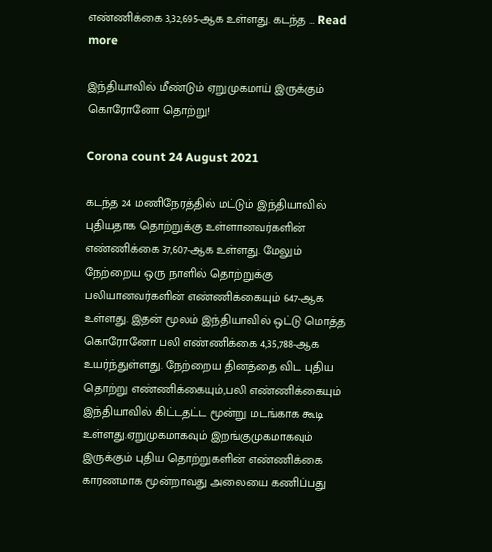எண்ணிக்கை 3,32,695-ஆக உள்ளது. கடந்த … Read more

இந்தியாவில் மீண்டும் ஏறுமுகமாய் இருக்கும் கொரோனோ தொற்று!

Corona count 24 August 2021

கடந்த 24 மணிநேரத்தில் மட்டும் இந்தியாவில் புதியதாக தொற்றுக்கு உள்ளானவர்களின் எண்ணிக்கை 37,607-ஆக உள்ளது. மேலும் நேற்றைய ஒரு நாளில் தொற்றுக்கு பலியானவர்களின் எண்ணிக்கையும் 647-ஆக உள்ளது. இதன் மூலம் இந்தியாவில் ஒட்டு மொத்த கொரோனோ பலி எண்ணிக்கை 4,35,788-ஆக உயர்ந்துள்ளது. நேற்றைய தினத்தை விட புதிய தொற்று எண்ணிக்கையும்,பலி எண்ணிக்கையும் இந்தியாவில் கிட்டதட்ட மூன்று மடங்காக கூடி உள்ளது.ஏறுமுகமாகவும் இறங்குமுகமாகவும் இருக்கும் புதிய தொற்றுகளின் எண்ணிக்கை காரணமாக மூன்றாவது அலையை கணிப்பது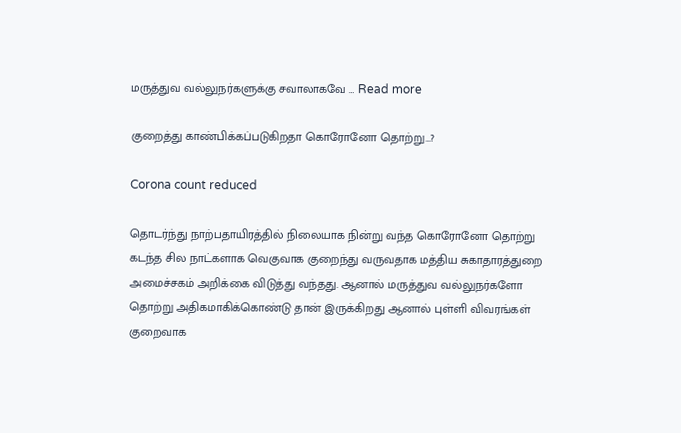மருத்துவ வல்லுநர்களுக்கு சவாலாகவே … Read more

குறைத்து காண்பிக்கப்படுகிறதா கொரோனோ தொற்று…?

Corona count reduced

தொடர்ந்து நாற்பதாயிரத்தில் நிலையாக நின்று வந்த கொரோனோ தொற்று கடந்த சில நாட்களாக வெகுவாக குறைந்து வருவதாக மத்திய சுகாதாரத்துறை அமைச்சகம் அறிக்கை விடுத்து வந்தது. ஆனால் மருத்துவ வல்லுநர்களோ தொற்று அதிகமாகிக்கொண்டு தான் இருக்கிறது ஆனால் புள்ளி விவரங்கள் குறைவாக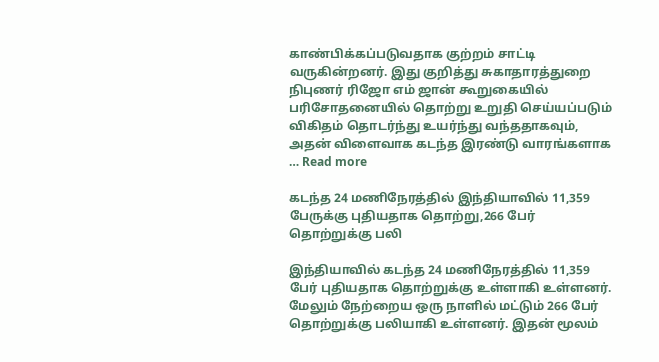காண்பிக்கப்படுவதாக குற்றம் சாட்டி வருகின்றனர். இது குறித்து சுகாதாரத்துறை நிபுணர் ரிஜோ எம் ஜான் கூறுகையில் பரிசோதனையில் தொற்று உறுதி செய்யப்படும் விகிதம் தொடர்ந்து உயர்ந்து வந்ததாகவும், அதன் விளைவாக கடந்த இரண்டு வாரங்களாக … Read more

கடந்த 24 மணிநேரத்தில் இந்தியாவில் 11,359 பேருக்கு புதியதாக தொற்று,266 பேர் தொற்றுக்கு பலி

இந்தியாவில் கடந்த 24 மணிநேரத்தில் 11,359 பேர் புதியதாக தொற்றுக்கு உள்ளாகி உள்ளனர். மேலும் நேற்றைய ஒரு நாளில் மட்டும் 266 பேர் தொற்றுக்கு பலியாகி உள்ளனர். இதன் மூலம்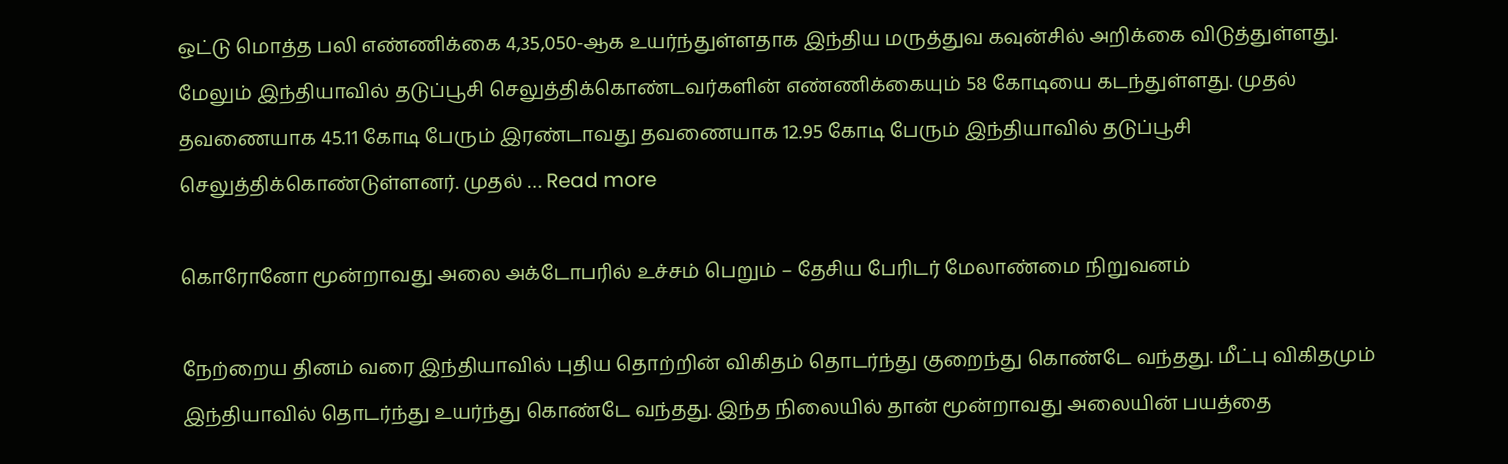ஒட்டு மொத்த பலி எண்ணிக்கை 4,35,050-ஆக உயர்ந்துள்ளதாக இந்திய மருத்துவ கவுன்சில் அறிக்கை விடுத்துள்ளது. மேலும் இந்தியாவில் தடுப்பூசி செலுத்திக்கொண்டவர்களின் எண்ணிக்கையும் 58 கோடியை கடந்துள்ளது. முதல் தவணையாக 45.11 கோடி பேரும் இரண்டாவது தவணையாக 12.95 கோடி பேரும் இந்தியாவில் தடுப்பூசி செலுத்திக்கொண்டுள்ளனர். முதல் … Read more

கொரோனோ மூன்றாவது அலை அக்டோபரில் உச்சம் பெறும் – தேசிய பேரிடர் மேலாண்மை நிறுவனம்

நேற்றைய தினம் வரை இந்தியாவில் புதிய தொற்றின் விகிதம் தொடர்ந்து குறைந்து கொண்டே வந்தது. மீட்பு விகிதமும் இந்தியாவில் தொடர்ந்து உயர்ந்து கொண்டே வந்தது. இந்த நிலையில் தான் மூன்றாவது அலையின் பயத்தை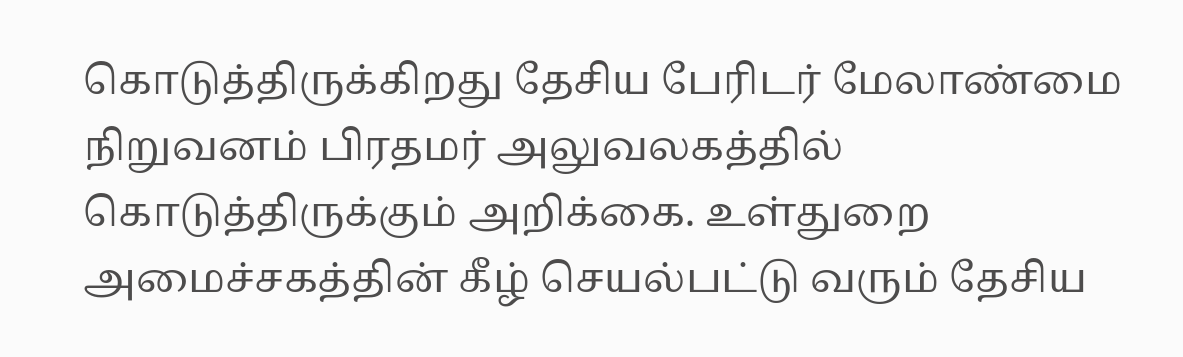கொடுத்திருக்கிறது தேசிய பேரிடர் மேலாண்மை நிறுவனம் பிரதமர் அலுவலகத்தில் கொடுத்திருக்கும் அறிக்கை. உள்துறை அமைச்சகத்தின் கீழ் செயல்பட்டு வரும் தேசிய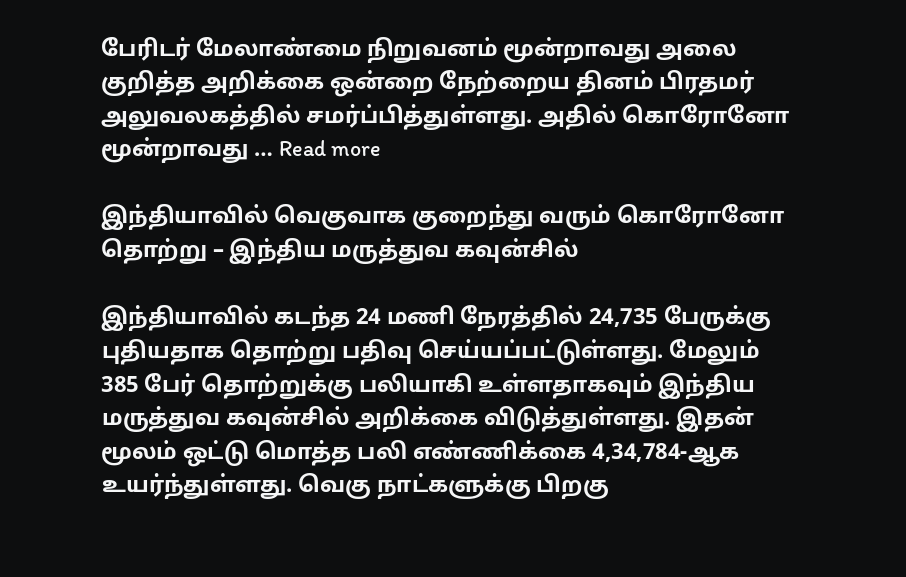பேரிடர் மேலாண்மை நிறுவனம் மூன்றாவது அலை குறித்த அறிக்கை ஒன்றை நேற்றைய தினம் பிரதமர் அலுவலகத்தில் சமர்ப்பித்துள்ளது. அதில் கொரோனோ மூன்றாவது … Read more

இந்தியாவில் வெகுவாக குறைந்து வரும் கொரோனோ தொற்று – இந்திய மருத்துவ கவுன்சில்

இந்தியாவில் கடந்த 24 மணி நேரத்தில் 24,735 பேருக்கு புதியதாக தொற்று பதிவு செய்யப்பட்டுள்ளது. மேலும் 385 பேர் தொற்றுக்கு பலியாகி உள்ளதாகவும் இந்திய மருத்துவ கவுன்சில் அறிக்கை விடுத்துள்ளது. இதன் மூலம் ஒட்டு மொத்த பலி எண்ணிக்கை 4,34,784-ஆக உயர்ந்துள்ளது. வெகு நாட்களுக்கு பிறகு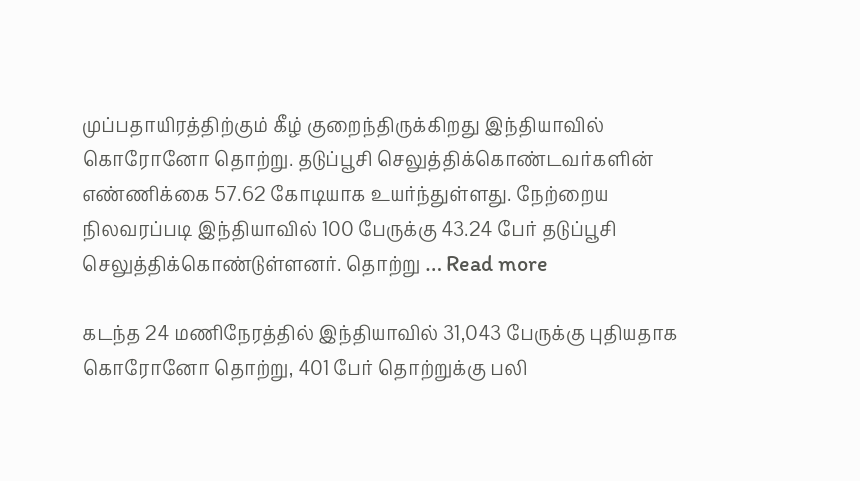முப்பதாயிரத்திற்கும் கீழ் குறைந்திருக்கிறது இந்தியாவில் கொரோனோ தொற்று. தடுப்பூசி செலுத்திக்கொண்டவர்களின் எண்ணிக்கை 57.62 கோடியாக உயர்ந்துள்ளது. நேற்றைய நிலவரப்படி இந்தியாவில் 100 பேருக்கு 43.24 பேர் தடுப்பூசி செலுத்திக்கொண்டுள்ளனர். தொற்று … Read more

கடந்த 24 மணிநேரத்தில் இந்தியாவில் 31,043 பேருக்கு புதியதாக கொரோனோ தொற்று, 401 பேர் தொற்றுக்கு பலி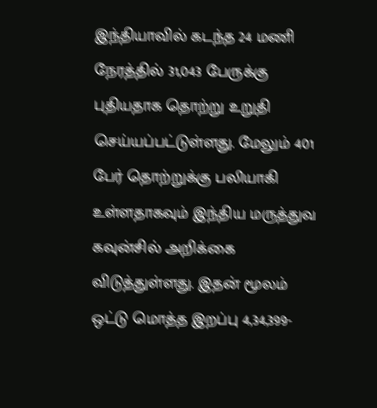இந்தியாவில் கடந்த 24 மணி நேரத்தில் 31,043 பேருக்கு புதியதாக தொற்று உறுதி செய்யப்பட்டுள்ளது. மேலும் 401 பேர் தொற்றுக்கு பலியாகி உள்ளதாகவும் இந்திய மருத்துவ கவுன்சில் அறிக்கை விடுத்துள்ளது. இதன் மூலம் ஒட்டு மொத்த இறப்பு 4,34,399-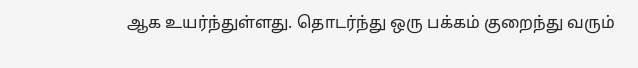ஆக உயர்ந்துள்ளது. தொடர்ந்து ஒரு பக்கம் குறைந்து வரும்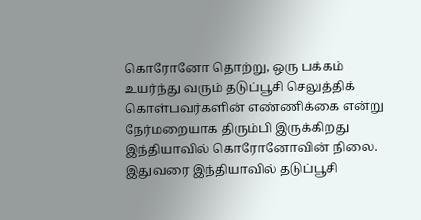கொரோனோ தொற்று, ஒரு பக்கம் உயர்ந்து வரும் தடுப்பூசி செலுத்திக் கொள்பவர்களின் எண்ணிக்கை என்று நேர்மறையாக திரும்பி இருக்கிறது இந்தியாவில் கொரோனோவின் நிலை. இதுவரை இந்தியாவில் தடுப்பூசி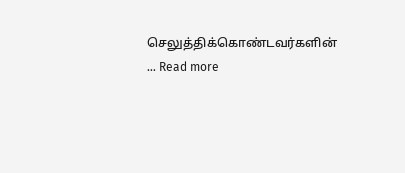செலுத்திக்கொண்டவர்களின் … Read more